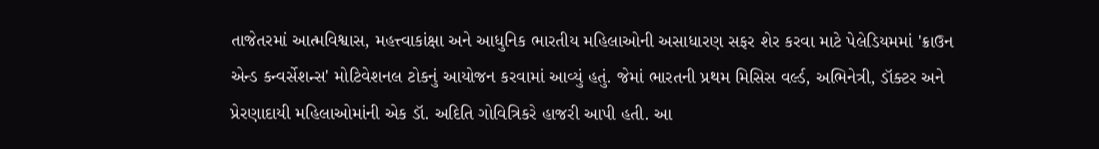તાજેતરમાં આત્મવિશ્વાસ, મહત્ત્વાકાંક્ષા અને આધુનિક ભારતીય મહિલાઓની અસાધારણ સફર શેર કરવા માટે પેલેડિયમમાં 'ક્રાઉન એન્ડ કન્વર્સેશન્સ' મોટિવેશનલ ટોકનું આયોજન કરવામાં આવ્યું હતું. જેમાં ભારતની પ્રથમ મિસિસ વર્લ્ડ, અભિનેત્રી, ડૉક્ટર અને પ્રેરણાદાયી મહિલાઓમાંની એક ડૉ. અદિતિ ગોવિત્રિકરે હાજરી આપી હતી. આ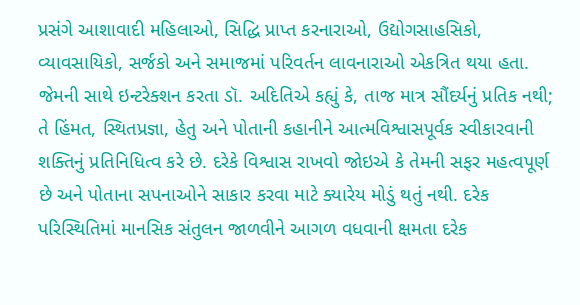પ્રસંગે આશાવાદી મહિલાઓ, સિદ્ધિ પ્રાપ્ત કરનારાઓ, ઉદ્યોગસાહસિકો, વ્યાવસાયિકો, સર્જકો અને સમાજમાં પરિવર્તન લાવનારાઓ એકત્રિત થયા હતા. જેમની સાથે ઇન્ટરેક્શન કરતા ડૉ. અદિતિએ કહ્યું કે, તાજ માત્ર સૌંદર્યનું પ્રતિક નથી; તે હિંમત, સ્થિતપ્રજ્ઞા, હેતુ અને પોતાની કહાનીને આત્મવિશ્વાસપૂર્વક સ્વીકારવાની શક્તિનું પ્રતિનિધિત્વ કરે છે. દરેકે વિશ્વાસ રાખવો જોઇએ કે તેમની સફર મહત્વપૂર્ણ છે અને પોતાના સપનાઓને સાકાર કરવા માટે ક્યારેય મોડું થતું નથી. દરેક પરિસ્થિતિમાં માનસિક સંતુલન જાળવીને આગળ વધવાની ક્ષમતા દરેક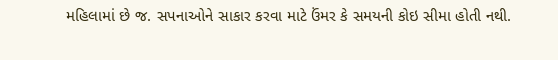મહિલામાં છે જ. સપનાઓને સાકાર કરવા માટે ઉંમર કે સમયની કોઇ સીમા હોતી નથી.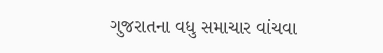ગુજરાતના વધુ સમાચાર વાંચવા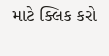માટે ક્લિક કરો